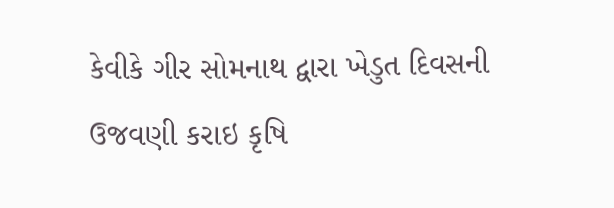કેવીકે ગીર સોમનાથ દ્વારા ખેડુત દિવસની ઉજવણી કરાઇ કૃષિ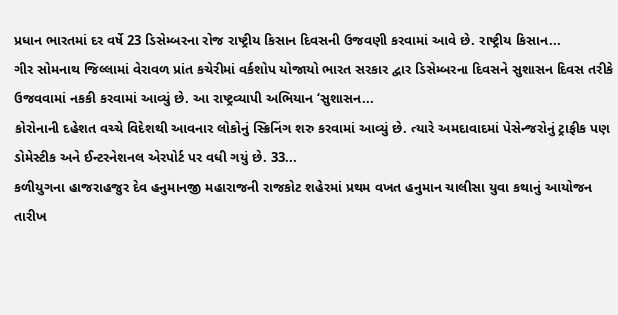પ્રધાન ભારતમાં દર વર્ષે 23 ડિસેમ્બરના રોજ રાષ્ટ્રીય કિસાન દિવસની ઉજવણી કરવામાં આવે છે. રાષ્ટ્રીય કિસાન...
ગીર સોમનાથ જિલ્લામાં વેરાવળ પ્રાંત કચેરીમાં વર્કશોપ યોજાયો ભારત સરકાર દ્વાર ડિસેમ્બરના દિવસને સુશાસન દિવસ તરીકે ઉજવવામાં નકકી કરવામાં આવ્યું છે. આ રાષ્ટ્રવ્યાપી અભિયાન ‘સુશાસન...
કોરોનાની દહેશત વચ્ચે વિદેશથી આવનાર લોકોનું સ્ક્રિનિંગ શરુ કરવામાં આવ્યું છે. ત્યારે અમદાવાદમાં પેસેન્જરોનું ટ્રાફીક પણ ડોમેસ્ટીક અને ઈન્ટરનેશનલ એરપોર્ટ પર વધી ગયું છે. 33...
કળીયુગના હાજરાહજુર દેવ હનુમાનજી મહારાજની રાજકોટ શહેરમાં પ્રથમ વખત હનુમાન ચાલીસા યુવા કથાનું આયોજન તારીખ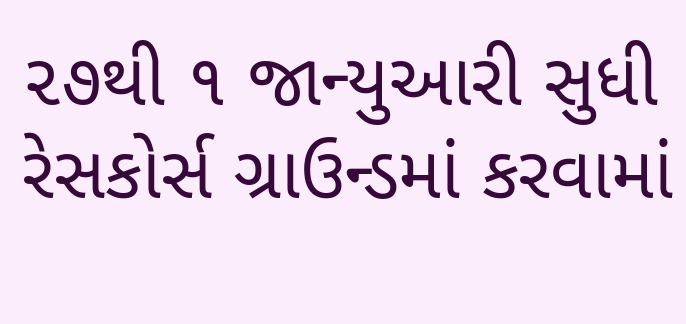૨૭થી ૧ જાન્યુઆરી સુધી રેસકોર્સ ગ્રાઉન્ડમાં કરવામાં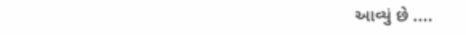આવ્યું છે ....